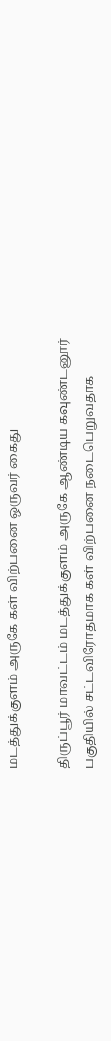மடத்துக்குளம் அருகே கள் விற்பனை ஒருவர் கைது

திருப்பூர் மாவட்டம் மடத்துக்குளம் அருகே ஆண்டிய கவுண்டனூர் பகுதியில் சட்டவிரோதமாக கள் விற்பனை நடைபெறுவதாக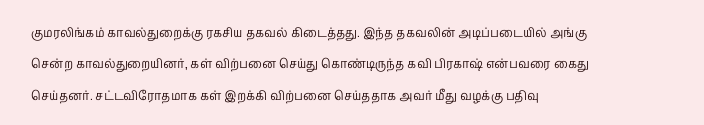குமரலிங்கம் காவல்துறைக்கு ரகசிய தகவல் கிடைத்தது. இந்த தகவலின் அடிப்படையில் அங்கு சென்ற காவல்துறையினர், கள் விற்பனை செய்து கொண்டிருந்த கவி பிரகாஷ் என்பவரை கைது செய்தனர். சட்டவிரோதமாக கள் இறக்கி விற்பனை செய்ததாக அவர் மீது வழக்கு பதிவு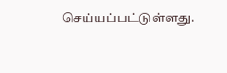செய்யப்பட்டுள்ளது.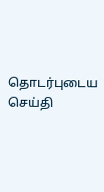தொடர்புடைய செய்தி